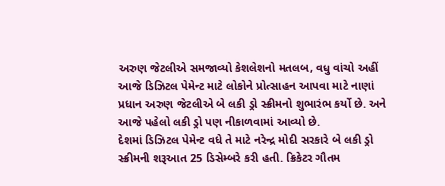અરુણ જેટલીએ સમજાવ્યો કેશલેશનો મતલબ, વધુ વાંચો અહીં
આજે ડિઝિટલ પેમેન્ટ માટે લોકોને પ્રોત્સાહન આપવા માટે નાણાં પ્રધાન અરુણ જેટલીએ બે લકી ડ્રો સ્ક્રીમનો શુભારંભ કર્યો છે. અને આજે પહેલો લકી ડ્રો પણ નીકાળવામાં આવ્યો છે.
દેશમાં ડિઝિટલ પેમેન્ટ વધે તે માટે નરેન્દ્ર મોદી સરકારે બે લકી ડ્રો સ્ક્રીમની શરૂઆત 25 ડિસેમ્બરે કરી હતી. ક્રિકેટર ગૌતમ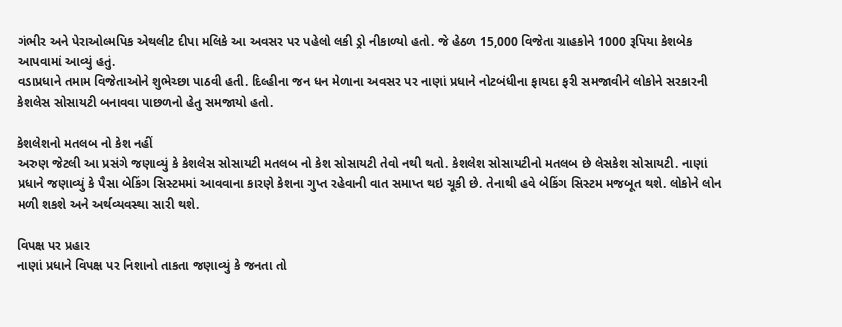ગંભીર અને પેરાઓલ્મપિક એથલીટ દીપા મલિકે આ અવસર પર પહેલો લકી ડ્રો નીકાળ્યો હતો. જે હેઠળ 15,000 વિજેતા ગ્રાહકોને 1000 રૂપિયા કેશબેક આપવામાં આવ્યું હતું.
વડાપ્રધાને તમામ વિજેતાઓને શુભેચ્છા પાઠવી હતી. દિલ્હીના જન ધન મેળાના અવસર પર નાણાં પ્રધાને નોટબંધીના ફાયદા ફરી સમજાવીને લોકોને સરકારની કેશલેસ સોસાયટી બનાવવા પાછળનો હેતુ સમજાયો હતો.

કેશલેશનો મતલબ નો કેશ નહીં
અરુણ જેટલી આ પ્રસંગે જણાવ્યું કે કેશલેસ સોસાયટી મતલબ નો કેશ સોસાયટી તેવો નથી થતો. કેશલેશ સોસાયટીનો મતલબ છે લેસકેશ સોસાયટી. નાણાં પ્રધાને જણાવ્યું કે પૈસા બેકિંગ સિસ્ટમમાં આવવાના કારણે કેશના ગુપ્ત રહેવાની વાત સમાપ્ત થઇ ચૂકી છે. તેનાથી હવે બેકિંગ સિસ્ટમ મજબૂત થશે. લોકોને લોન મળી શકશે અને અર્થવ્યવસ્થા સારી થશે.

વિપક્ષ પર પ્રહાર
નાણાં પ્રધાને વિપક્ષ પર નિશાનો તાકતા જણાવ્યું કે જનતા તો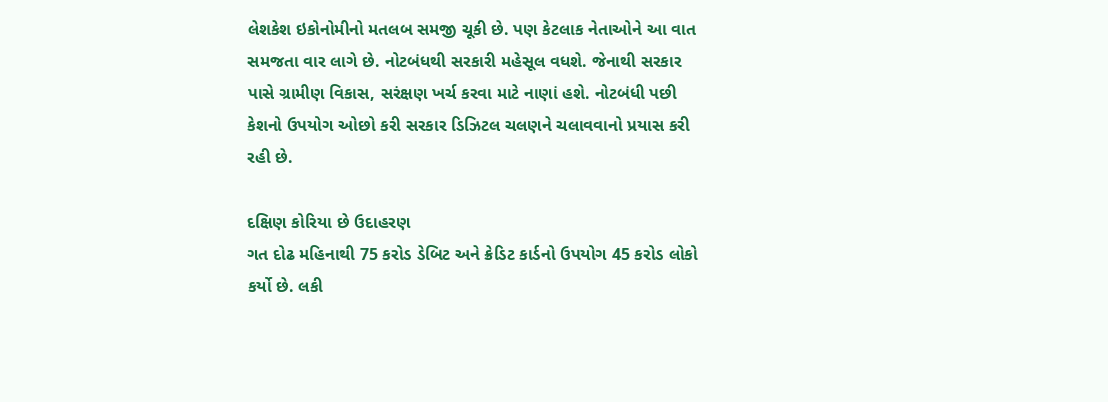લેશકેશ ઇકોનોમીનો મતલબ સમજી ચૂકી છે. પણ કેટલાક નેતાઓને આ વાત સમજતા વાર લાગે છે. નોટબંધથી સરકારી મહેસૂલ વધશે. જેનાથી સરકાર પાસે ગ્રામીણ વિકાસ, સરંક્ષણ ખર્ચ કરવા માટે નાણાં હશે. નોટબંધી પછી કેશનો ઉપયોગ ઓછો કરી સરકાર ડિઝિટલ ચલણને ચલાવવાનો પ્રયાસ કરી રહી છે.

દક્ષિણ કોરિયા છે ઉદાહરણ
ગત દોઢ મહિનાથી 75 કરોડ ડેબિટ અને ક્રેડિટ કાર્ડનો ઉપયોગ 45 કરોડ લોકો કર્યો છે. લકી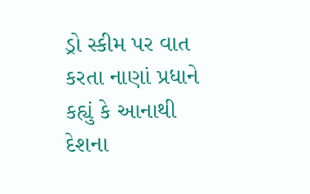ડ્રો સ્કીમ પર વાત કરતા નાણાં પ્રધાને કહ્યું કે આનાથી દેશના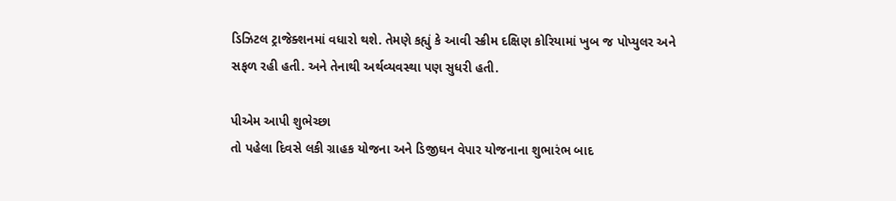ડિઝિટલ ટ્રાજેક્શનમાં વધારો થશે. તેમણે કહ્યું કે આવી સ્ક્રીમ દક્ષિણ કોરિયામાં ખુબ જ પોપ્યુલર અને સફળ રહી હતી. અને તેનાથી અર્થવ્યવસ્થા પણ સુધરી હતી.

પીએમ આપી શુભેચ્છા
તો પહેલા દિવસે લકી ગ્રાહક યોજના અને ડિજીઘન વેપાર યોજનાના શુભારંભ બાદ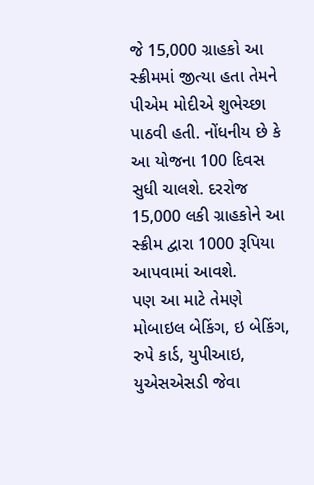જે 15,000 ગ્રાહકો આ સ્ક્રીમમાં જીત્યા હતા તેમને પીએમ મોદીએ શુભેચ્છા પાઠવી હતી. નોંધનીય છે કે આ યોજના 100 દિવસ સુધી ચાલશે. દરરોજ 15,000 લકી ગ્રાહકોને આ સ્ક્રીમ દ્વારા 1000 રૂપિયા આપવામાં આવશે.
પણ આ માટે તેમણે મોબાઇલ બેકિંગ, ઇ બેકિંગ, રુપે કાર્ડ, યુપીઆઇ, યુએસએસડી જેવા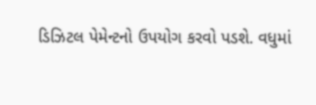ડિઝિટલ પેમેન્ટનો ઉપયોગ કરવો પડશે. વધુમાં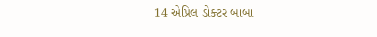14 એપ્રિલ ડોક્ટર બાબા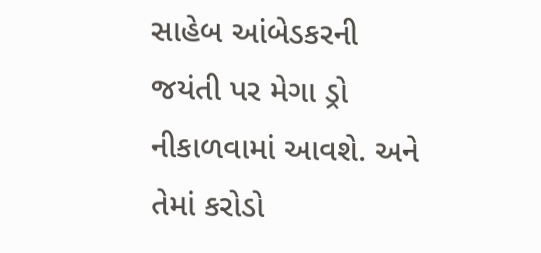સાહેબ આંબેડકરની જયંતી પર મેગા ડ્રો નીકાળવામાં આવશે. અને તેમાં કરોડો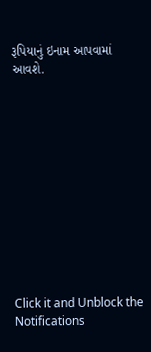રૂપિયાનું ઇનામ આપવામાં આવશે.












Click it and Unblock the Notifications